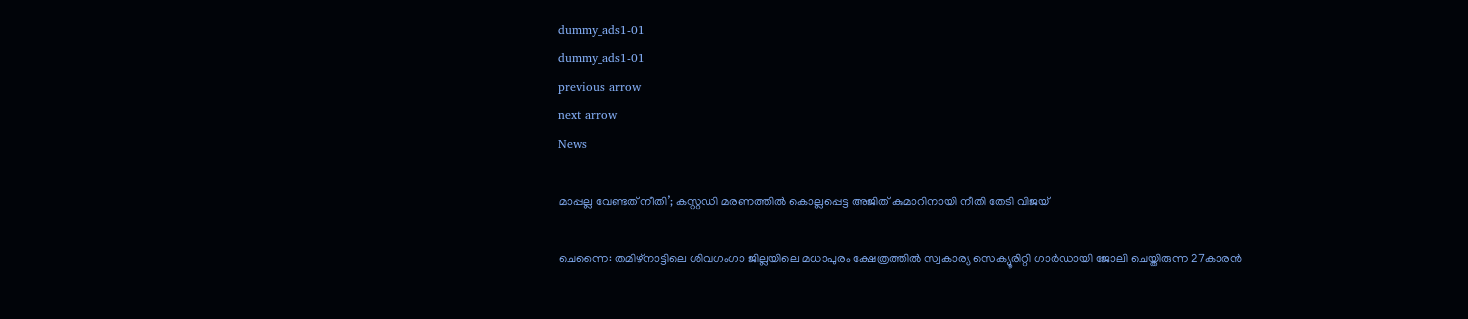dummy_ads1-01
dummy_ads1-01
previous arrow
next arrow
News

മാപ്പല്ല വേണ്ടത് നീതി’; കസ്റ്റഡി മരണത്തില്‍ കൊല്ലപ്പെട്ട അജിത് കുമാറിനായി നീതി തേടി വിജയ്

ചെന്നൈ: തമിഴ്‌നാട്ടിലെ ശിവഗംഗാ ജില്ലയിലെ മധാപുരം ക്ഷേത്രത്തില്‍ സ്വകാര്യ സെക്യൂരിറ്റി ഗാര്‍ഡായി ജോലി ചെയ്തിരുന്ന 27കാരന്‍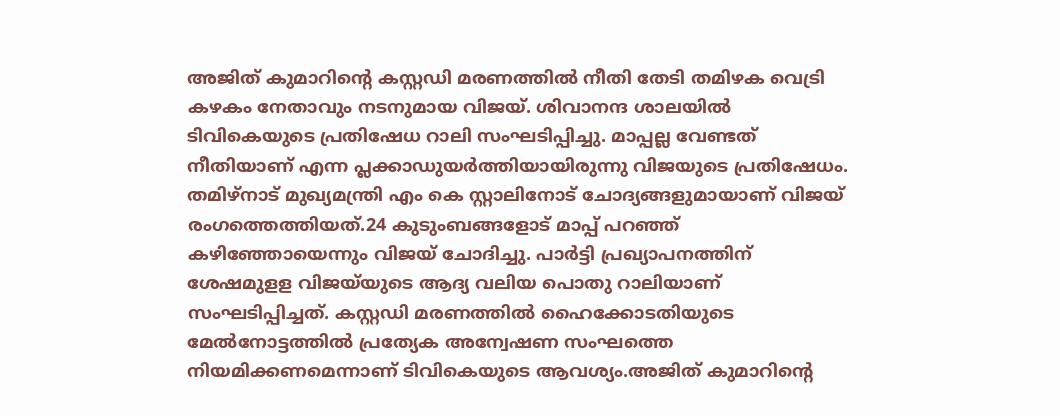അജിത് കുമാറിന്റെ കസ്റ്റഡി മരണത്തില്‍ നീതി തേടി തമിഴക വെട്രി കഴകം നേതാവും നടനുമായ വിജയ്. ശിവാനന്ദ ശാലയില്‍ ടിവികെയുടെ പ്രതിഷേധ റാലി സംഘടിപ്പിച്ചു. മാപ്പല്ല വേണ്ടത് നീതിയാണ് എന്ന പ്ലക്കാഡുയര്‍ത്തിയായിരുന്നു വിജയുടെ പ്രതിഷേധം. തമിഴ്നാട് മുഖ്യമന്ത്രി എം കെ സ്റ്റാലിനോട് ചോദ്യങ്ങളുമായാണ് വിജയ് രംഗത്തെത്തിയത്.24 കുടുംബങ്ങളോട് മാപ്പ് പറഞ്ഞ് കഴിഞ്ഞോയെന്നും വിജയ് ചോദിച്ചു. പാര്‍ട്ടി പ്രഖ്യാപനത്തിന് ശേഷമുളള വിജയ്‌യുടെ ആദ്യ വലിയ പൊതു റാലിയാണ് സംഘടിപ്പിച്ചത്. കസ്റ്റഡി മരണത്തിൽ ഹൈക്കോടതിയുടെ മേൽനോട്ടത്തിൽ പ്രത്യേക അന്വേഷണ സംഘത്തെ നിയമിക്കണമെന്നാണ് ടിവികെയുടെ ആവശ്യം.അജിത് കുമാറിന്റെ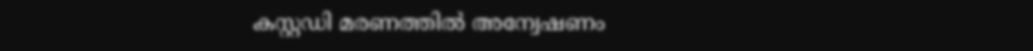കസ്റ്റഡി മരണത്തില്‍ അന്വേഷണം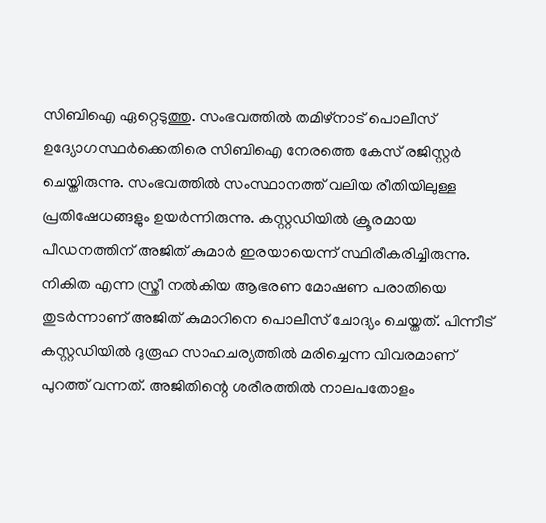സിബിഐ ഏറ്റെടുത്തു. സംഭവത്തില്‍ തമിഴ്‌നാട് പൊലീസ് ഉദ്യോഗസ്ഥര്‍ക്കെതിരെ സിബിഐ നേരത്തെ കേസ് രജിസ്റ്റര്‍ ചെയ്തിരുന്നു. സംഭവത്തില്‍ സംസ്ഥാനത്ത് വലിയ രീതിയിലുള്ള പ്രതിഷേധങ്ങളും ഉയര്‍ന്നിരുന്നു. കസ്റ്റഡിയില്‍ ക്രൂരമായ പീഡനത്തിന് അജിത് കുമാര്‍ ഇരയായെന്ന് സ്ഥിരീകരിച്ചിരുന്നു. നികിത എന്ന സ്ത്രീ നല്‍കിയ ആഭരണ മോഷണ പരാതിയെ തുടര്‍ന്നാണ് അജിത് കുമാറിനെ പൊലീസ് ചോദ്യം ചെയ്തത്. പിന്നീട് കസ്റ്റഡിയില്‍ ദുരൂഹ സാഹചര്യത്തില്‍ മരിച്ചെന്ന വിവരമാണ് പുറത്ത് വന്നത്. അജിതിന്റെ ശരീരത്തില്‍ നാലപതോളം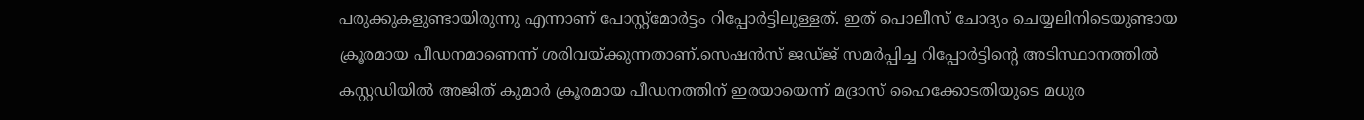പരുക്കുകളുണ്ടായിരുന്നു എന്നാണ് പോസ്റ്റ്‌മോര്‍ട്ടം റിപ്പോര്‍ട്ടിലുള്ളത്. ഇത് പൊലീസ് ചോദ്യം ചെയ്യലിനിടെയുണ്ടായ ക്രൂരമായ പീഡനമാണെന്ന് ശരിവയ്ക്കുന്നതാണ്.സെഷന്‍സ് ജഡ്ജ് സമര്‍പ്പിച്ച റിപ്പോര്‍ട്ടിന്റെ അടിസ്ഥാനത്തില്‍ കസ്റ്റഡിയില്‍ അജിത് കുമാര്‍ ക്രൂരമായ പീഡനത്തിന് ഇരയായെന്ന് മദ്രാസ് ഹൈക്കോടതിയുടെ മധുര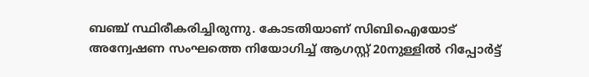ബഞ്ച് സ്ഥിരീകരിച്ചിരുന്നു. കോടതിയാണ് സിബിഐയോട് അന്വേഷണ സംഘത്തെ നിയോഗിച്ച് ആഗസ്റ്റ് 20നുള്ളില്‍ റിപ്പോര്‍ട്ട്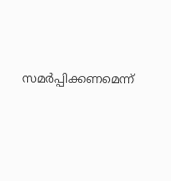സമര്‍പ്പിക്കണമെന്ന്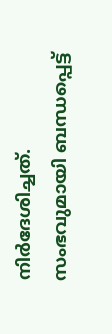നിര്‍ദേശിച്ചത്. സംഭവുമായി ബന്ധപ്പെട്ട്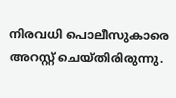നിരവധി പൊലീസുകാരെ അറസ്റ്റ് ചെയ്തിരിരുന്നു.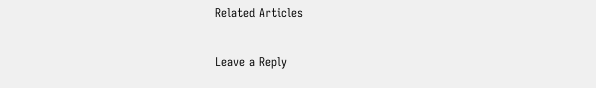Related Articles

Leave a Reply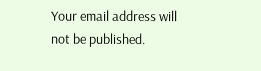Your email address will not be published.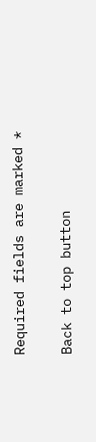Required fields are marked *

Back to top button